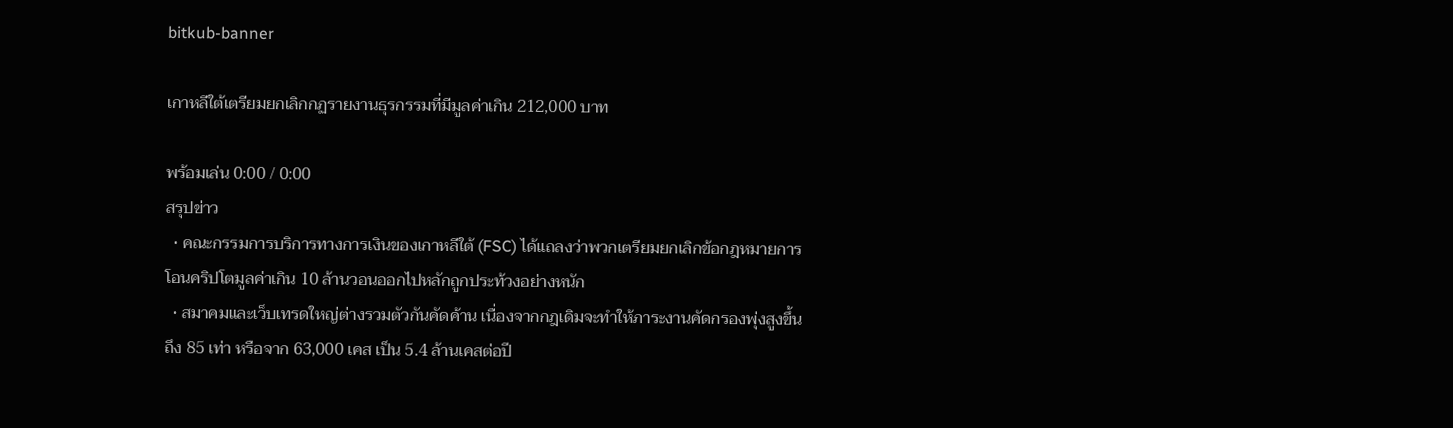bitkub-banner

เกาหลีใต้เตรียมยกเลิกกฏรายงานธุรกรรมที่มีมูลค่าเกิน 212,000 บาท

พร้อมเล่น 0:00 / 0:00
สรุปข่าว
  • คณะกรรมการบริการทางการเงินของเกาหลีใต้ (FSC) ได้แถลงว่าพวกเตรียมยกเลิกข้อกฎหมายการโอนคริปโตมูลค่าเกิน 10 ล้านวอนออกไปหลักถูกประท้วงอย่างหนัก
  • สมาคมและเว็บเทรดใหญ่ต่างรวมตัวกันคัดค้าน เนื่องจากกฎเดิมจะทำให้ภาระงานคัดกรองพุ่งสูงขึ้นถึง 85 เท่า หรือจาก 63,000 เคส เป็น 5.4 ล้านเคสต่อปี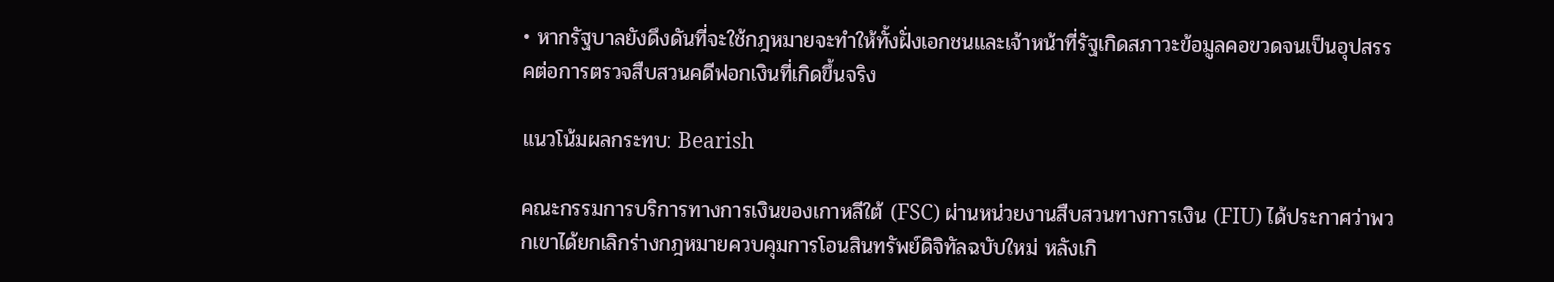• หากรัฐบาลยังดึงดันที่จะใช้กฎหมายจะทำให้ทั้งฝั่งเอกชนและเจ้าหน้าที่รัฐเกิดสภาวะข้อมูลคอขวดจนเป็นอุปสรรคต่อการตรวจสืบสวนคดีฟอกเงินที่เกิดขึ้นจริง

แนวโน้มผลกระทบ: Bearish

คณะกรรมการบริการทางการเงินของเกาหลีใต้ (FSC) ผ่านหน่วยงานสืบสวนทางการเงิน (FIU) ได้ประกาศว่าพวกเขาได้ยกเลิกร่างกฎหมายควบคุมการโอนสินทรัพย์ดิจิทัลฉบับใหม่ หลังเกิ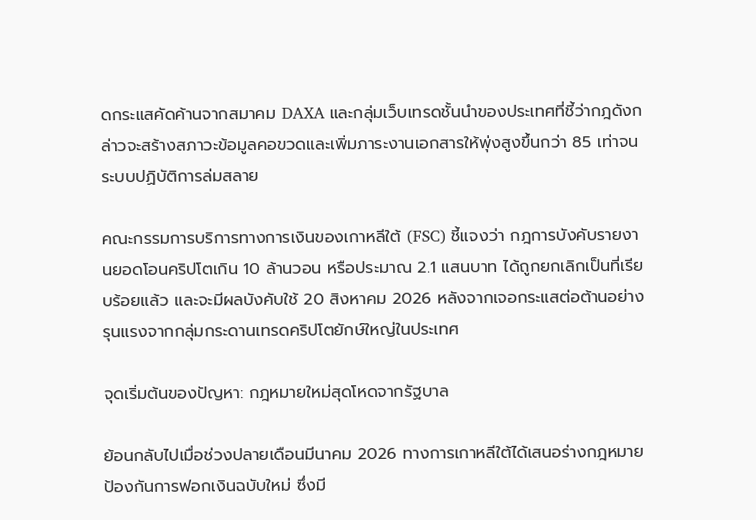ดกระแสคัดค้านจากสมาคม DAXA และกลุ่มเว็บเทรดชั้นนำของประเทศที่ชี้ว่ากฎดังกล่าวจะสร้างสภาวะข้อมูลคอขวดและเพิ่มภาระงานเอกสารให้พุ่งสูงขึ้นกว่า 85 เท่าจนระบบปฏิบัติการล่มสลาย

คณะกรรมการบริการทางการเงินของเกาหลีใต้ (FSC) ชี้แจงว่า กฎการบังคับรายงานยอดโอนคริปโตเกิน 10 ล้านวอน หรือประมาณ 2.1 แสนบาท ได้ถูกยกเลิกเป็นที่เรียบร้อยแล้ว และจะมีผลบังคับใช้ 20 สิงหาคม 2026 หลังจากเจอกระแสต่อต้านอย่างรุนแรงจากกลุ่มกระดานเทรดคริปโตยักษ์ใหญ่ในประเทศ

จุดเริ่มต้นของปัญหา: กฎหมายใหม่สุดโหดจากรัฐบาล

ย้อนกลับไปเมื่อช่วงปลายเดือนมีนาคม 2026 ทางการเกาหลีใต้ได้เสนอร่างกฎหมายป้องกันการฟอกเงินฉบับใหม่ ซึ่งมี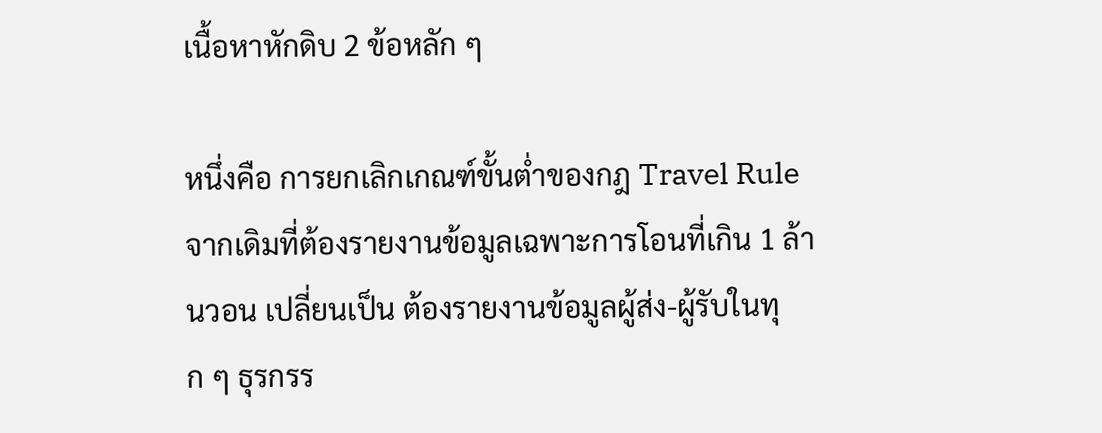เนื้อหาหักดิบ 2 ข้อหลัก ๆ

หนึ่งคือ การยกเลิกเกณฑ์ขั้นต่ำของกฎ Travel Rule จากเดิมที่ต้องรายงานข้อมูลเฉพาะการโอนที่เกิน 1 ล้านวอน เปลี่ยนเป็น ต้องรายงานข้อมูลผู้ส่ง-ผู้รับในทุก ๆ ธุรกรร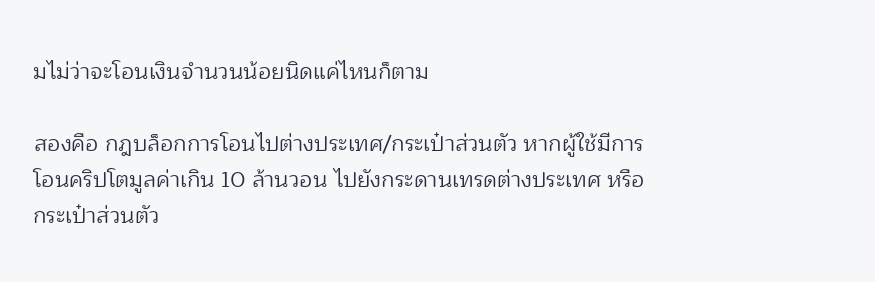มไม่ว่าจะโอนเงินจำนวนน้อยนิดแค่ไหนก็ตาม

สองคือ กฎบล็อกการโอนไปต่างประเทศ/กระเป๋าส่วนตัว หากผู้ใช้มีการโอนคริปโตมูลค่าเกิน 10 ล้านวอน ไปยังกระดานเทรดต่างประเทศ หรือกระเป๋าส่วนตัว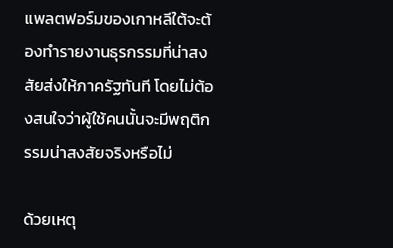แพลตฟอร์มของเกาหลีใต้จะต้องทำรายงานธุรกรรมที่น่าสงสัยส่งให้ภาครัฐทันที โดยไม่ต้องสนใจว่าผู้ใช้คนนั้นจะมีพฤติกรรมน่าสงสัยจริงหรือไม่

ด้วยเหตุ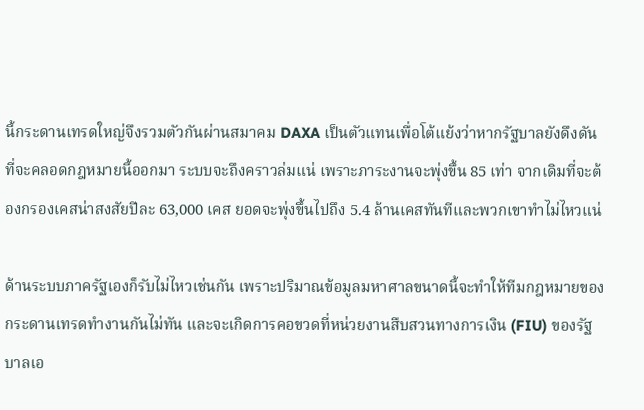นี้กระดานเทรดใหญ่จึงรวมตัวกันผ่านสมาคม DAXA เป็นตัวแทนเพื่อโต้แย้งว่าหากรัฐบาลยังดึงดันที่จะคลอดกฎหมายนี้ออกมา ระบบจะถึงคราวล่มแน่ เพราะภาระงานจะพุ่งขึ้น 85 เท่า จากเดิมที่จะต้องกรองเคสน่าสงสัยปีละ 63,000 เคส ยอดจะพุ่งขึ้นไปถึง 5.4 ล้านเคสทันทีและพวกเขาทำไม่ไหวแน่

ด้านระบบภาครัฐเองก็รับไม่ไหวเช่นกัน เพราะปริมาณข้อมูลมหาศาลขนาดนี้จะทำให้ทีมกฎหมายของกระดานเทรดทำงานกันไม่ทัน และจะเกิดการคอขวดที่หน่วยงานสืบสวนทางการเงิน (FIU) ของรัฐบาลเอ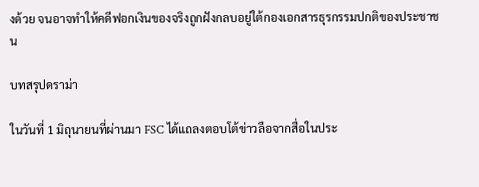งด้วย จนอาจทำให้คดีฟอกเงินของจริงถูกฝังกลบอยู่ใต้กองเอกสารธุรกรรมปกติของประชาชน

บทสรุปดราม่า

ในวันที่ 1 มิถุนายนที่ผ่านมา FSC ได้แถลงตอบโต้ข่าวลือจากสื่อในประ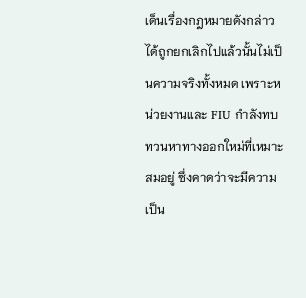เด็นเรื่องกฎหมายดังกล่าวได้ถูกยกเลิกไปแล้วนั้นไม่เป็นความจริงทั้งหมด เพราะหน่วยงานและ FIU กำลังทบทวนหาทางออกใหม่ที่เหมาะสมอยู่ ซึ่งคาดว่าจะมีความเป็น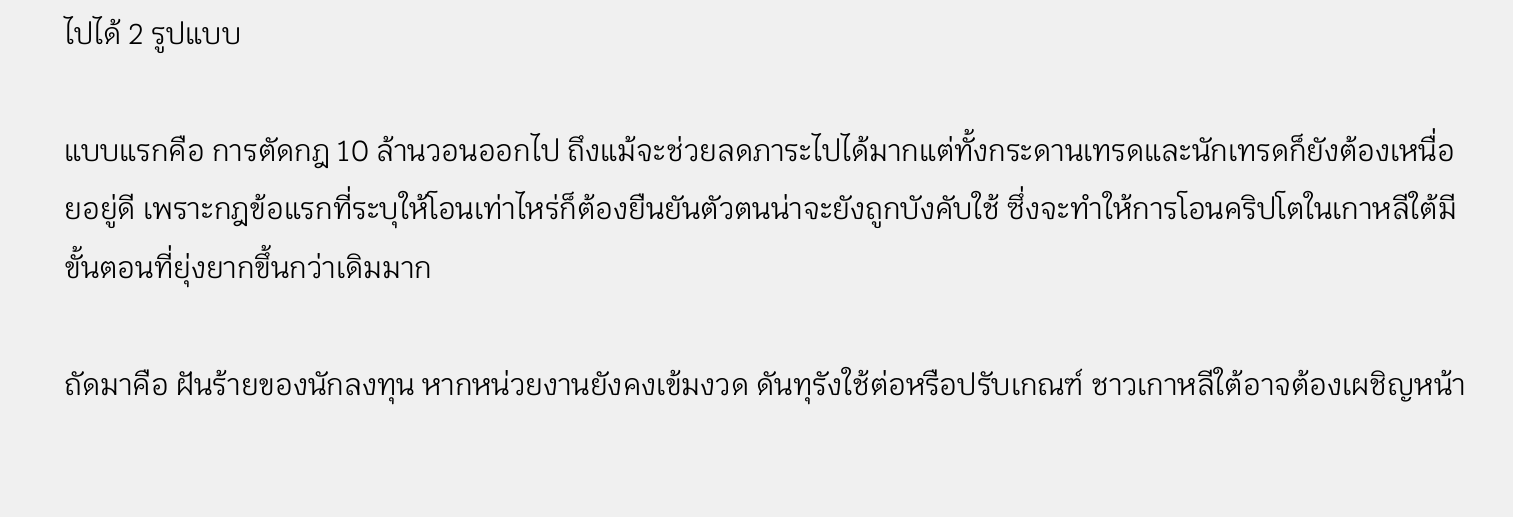ไปได้ 2 รูปแบบ

แบบแรกคือ การตัดกฎ 10 ล้านวอนออกไป ถึงแม้จะช่วยลดภาระไปได้มากแต่ทั้งกระดานเทรดและนักเทรดก็ยังต้องเหนื่อยอยู่ดี เพราะกฎข้อแรกที่ระบุให้โอนเท่าไหร่ก็ต้องยืนยันตัวตนน่าจะยังถูกบังคับใช้ ซึ่งจะทำให้การโอนคริปโตในเกาหลีใต้มีขั้นตอนที่ยุ่งยากขึ้นกว่าเดิมมาก

ถัดมาคือ ฝันร้ายของนักลงทุน หากหน่วยงานยังคงเข้มงวด ดันทุรังใช้ต่อหรือปรับเกณฑ์ ชาวเกาหลีใต้อาจต้องเผชิญหน้า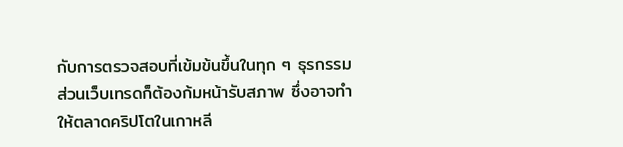กับการตรวจสอบที่เข้มข้นขึ้นในทุก ๆ ธุรกรรม ส่วนเว็บเทรดก็ต้องก้มหน้ารับสภาพ ซึ่งอาจทำให้ตลาดคริปโตในเกาหลี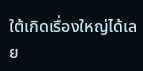ใต้เกิดเรื่องใหญ่ได้เลย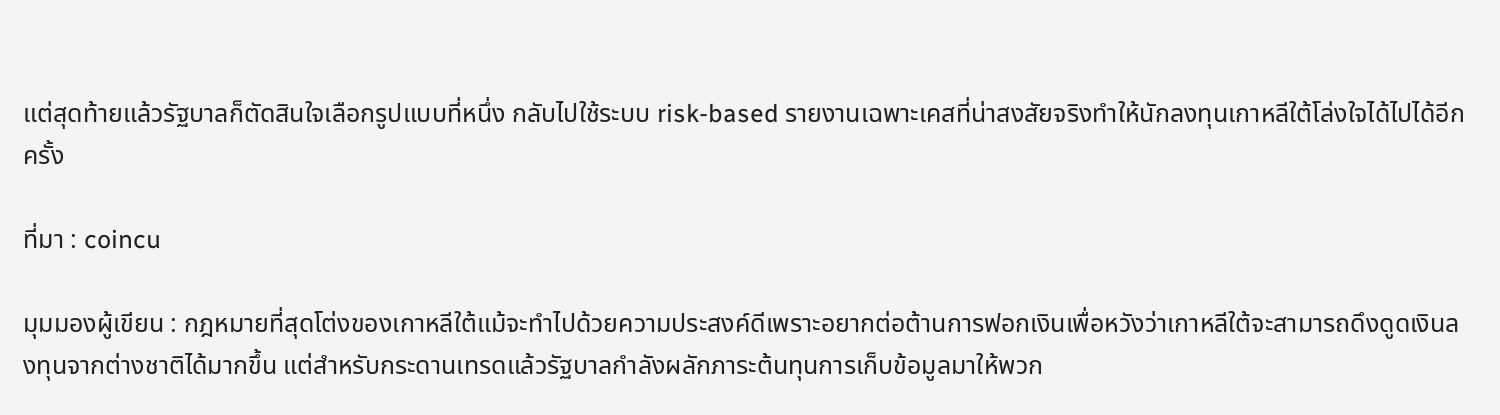แต่สุดท้ายแล้วรัฐบาลก็ตัดสินใจเลือกรูปแบบที่หนึ่ง กลับไปใช้ระบบ risk-based รายงานเฉพาะเคสที่น่าสงสัยจริงทำให้นักลงทุนเกาหลีใต้โล่งใจได้ไปได้อีกครั้ง

ที่มา : coincu

มุมมองผู้เขียน : กฎหมายที่สุดโต่งของเกาหลีใต้แม้จะทำไปด้วยความประสงค์ดีเพราะอยากต่อต้านการฟอกเงินเพื่อหวังว่าเกาหลีใต้จะสามารถดึงดูดเงินลงทุนจากต่างชาติได้มากขึ้น แต่สำหรับกระดานเทรดแล้วรัฐบาลกำลังผลักภาระต้นทุนการเก็บข้อมูลมาให้พวก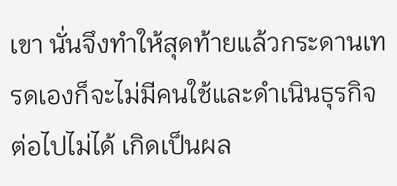เขา นั่นจึงทำให้สุดท้ายแล้วกระดานเทรดเองก็จะไม่มีคนใช้และดำเนินธุรกิจต่อไปไม่ได้ เกิดเป็นผล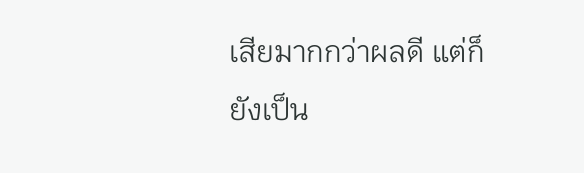เสียมากกว่าผลดี แต่ก็ยังเป็น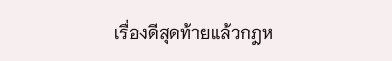เรื่องดีสุดท้ายแล้วกฎห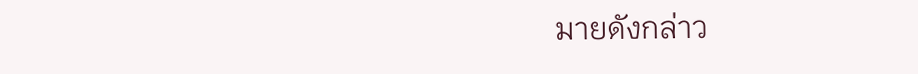มายดังกล่าว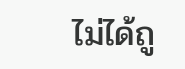ไม่ได้ถู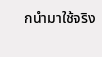กนำมาใช้จริง